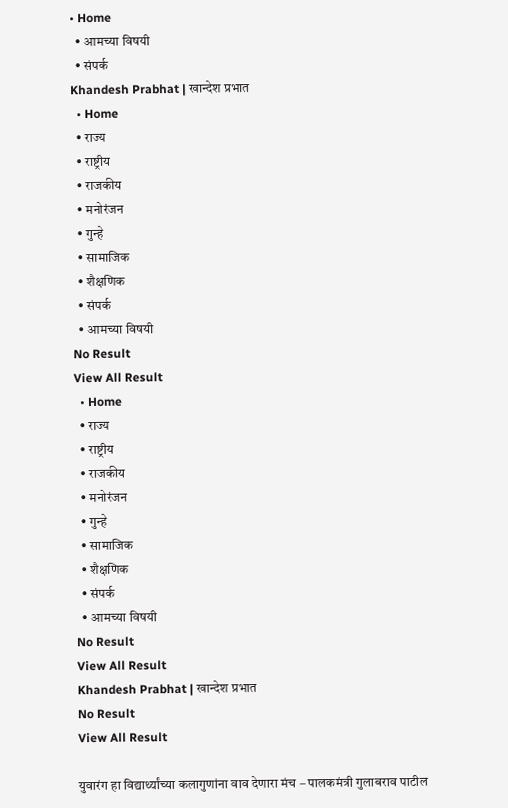• Home
  • आमच्या विषयी
  • संपर्क
Khandesh Prabhat | खान्देश प्रभात
  • Home
  • राज्य
  • राष्ट्रीय
  • राजकीय
  • मनोरंजन
  • गुन्हे
  • सामाजिक
  • शैक्षणिक
  • संपर्क
  • आमच्या विषयी
No Result
View All Result
  • Home
  • राज्य
  • राष्ट्रीय
  • राजकीय
  • मनोरंजन
  • गुन्हे
  • सामाजिक
  • शैक्षणिक
  • संपर्क
  • आमच्या विषयी
No Result
View All Result
Khandesh Prabhat | खान्देश प्रभात
No Result
View All Result

युवारंग हा विद्यार्थ्यांच्या कलागुणांना वाव देणारा मंच – पालकमंत्री गुलाबराव पाटील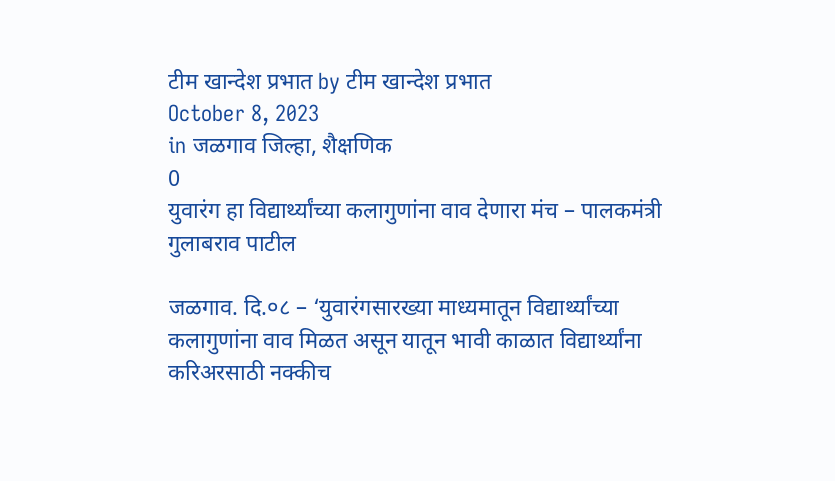टीम खान्देश प्रभात by टीम खान्देश प्रभात
October 8, 2023
in जळगाव जिल्हा, शैक्षणिक
0
युवारंग हा विद्यार्थ्यांच्या कलागुणांना वाव देणारा मंच – पालकमंत्री गुलाबराव पाटील

जळगाव. दि.०८ – ‘युवारंगसारख्या माध्यमातून विद्यार्थ्यांच्या कलागुणांना वाव मिळत असून यातून भावी काळात विद्यार्थ्यांना करिअरसाठी नक्कीच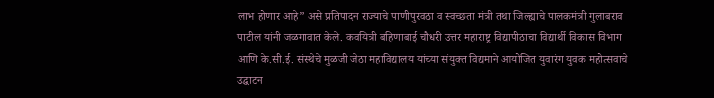लाभ होणार आहे” असे प्रतिपादन राज्याचे पाणीपुरवठा व स्वच्छता मंत्री तथा जिल्ह्याचे पालकमंत्री गुलाबराव पाटील यांनी जळगावात केले. कवयित्री बहिणाबाई चौधरी उत्तर महाराष्ट्र विद्यापीठाचा विद्यार्थी विकास विभाग आणि के.सी.ई. संस्थेचे मुळजी जेठा महाविद्यालय यांच्या संयुक्त विद्यमाने आयोजित युवारंग युवक महोत्सवाचे उद्घाटन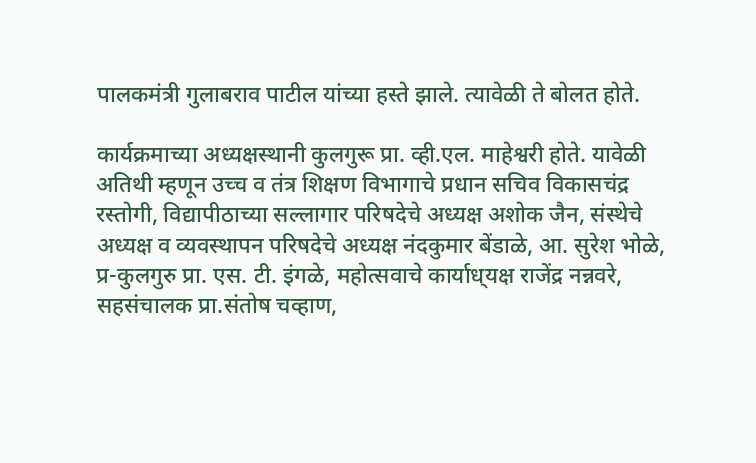पालकमंत्री गुलाबराव पाटील यांच्या हस्ते झाले. त्यावेळी ते बोलत होते.

कार्यक्रमाच्या अध्यक्षस्थानी कुलगुरू प्रा. व्ही.एल. माहेश्वरी होते. यावेळी अतिथी म्हणून उच्च व तंत्र शिक्षण विभागाचे प्रधान सचिव विकासचंद्र रस्तोगी, विद्यापीठाच्या सल्लागार परिषदेचे अध्यक्ष अशोक जैन, संस्थेचे अध्यक्ष व व्यवस्थापन परिषदेचे अध्यक्ष नंदकुमार बेंडाळे, आ. सुरेश भोळे, प्र-कुलगुरु प्रा. एस. टी. इंगळे, महोत्सवाचे कार्याध्‌यक्ष राजेंद्र नन्नवरे, सहसंचालक प्रा.संतोष चव्हाण,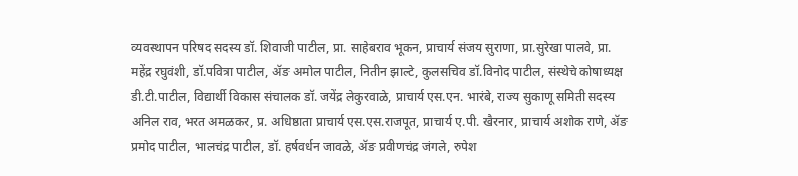व्यवस्थापन परिषद सदस्य डॉ. शिवाजी पाटील, प्रा. साहेबराव भूकन, प्राचार्य संजय सुराणा, प्रा.सुरेखा पालवे, प्रा. महेंद्र रघुवंशी, डॉ.पवित्रा पाटील, ॲङ अमोल पाटील, नितीन झाल्टे, कुलसचिव डॉ.विनोद पाटील, संस्थेचे कोषाध्यक्ष डी.टी.पाटील, विद्यार्थी विकास संचालक डॉ. जयेंद्र लेकुरवाळे, प्राचार्य एस.एन. भारंबे, राज्य सुकाणू समिती सदस्य अनिल राव, भरत अमळकर, प्र. अधिष्ठाता प्राचार्य एस.एस.राजपूत, प्राचार्य ए.पी. खैरनार, प्राचार्य अशोक राणे, ॲङ प्रमोद पाटील, भालचंद्र पाटील, डॉ. हर्षवर्धन जावळे, ॲङ प्रवीणचंद्र जंगले, रुपेश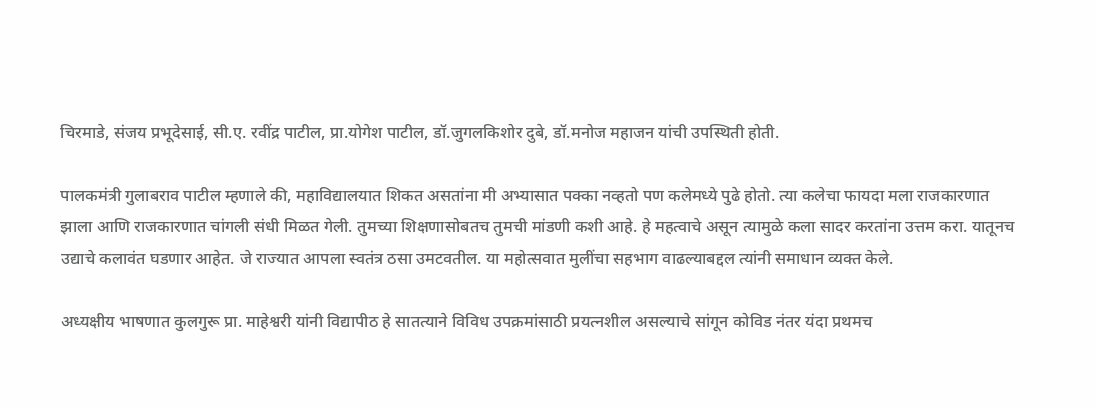चिरमाडे, संजय प्रभूदेसाई, सी.ए. रवींद्र पाटील, प्रा.योगेश पाटील, डॉ.जुगलकिशोर दुबे, डॉ.मनोज महाजन यांची उपस्थिती होती.

पालकमंत्री गुलाबराव पाटील म्हणाले की, महाविद्यालयात शिकत असतांना मी अभ्यासात पक्का नव्हतो पण कलेमध्ये पुढे होतो. त्या कलेचा फायदा मला राजकारणात झाला आणि राजकारणात चांगली संधी मिळत गेली. तुमच्या शिक्षणासोबतच तुमची मांडणी कशी आहे. हे महत्वाचे असून त्यामुळे कला सादर करतांना उत्तम करा. यातूनच उद्याचे कलावंत घडणार आहेत. जे राज्यात आपला स्वतंत्र ठसा उमटवतील. या महोत्सवात मुलींचा सहभाग वाढल्याबद्दल त्यांनी समाधान व्यक्त केले.

अध्यक्षीय भाषणात कुलगुरू प्रा. माहेश्वरी यांनी विद्यापीठ हे सातत्याने विविध उपक्रमांसाठी प्रयत्नशील असल्याचे सांगून कोविड नंतर यंदा प्रथमच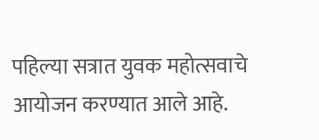पहिल्या सत्रात युवक महोत्सवाचे आयोजन करण्यात आले आहे.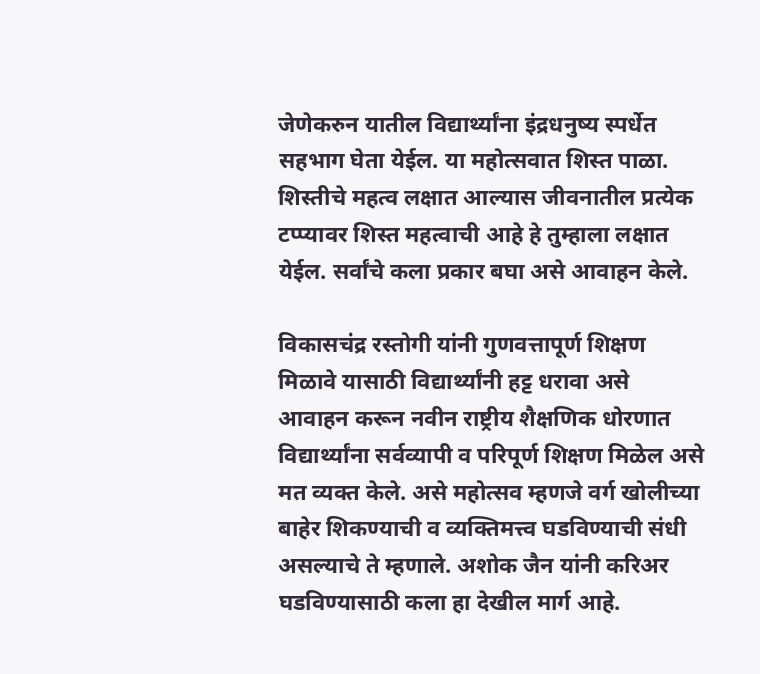जेणेकरुन यातील विद्यार्थ्यांना इंद्रधनुष्य स्पर्धेत सहभाग घेता येईल. या महोत्सवात शिस्त पाळा. शिस्तीचे महत्व लक्षात आल्यास जीवनातील प्रत्येक टप्प्यावर शिस्त महत्वाची आहे हे तुम्हाला लक्षात येईल. सर्वांचे कला प्रकार बघा असे आवाहन केले.

विकासचंद्र रस्तोगी यांनी गुणवत्तापूर्ण शिक्षण मिळावे यासाठी विद्यार्थ्यांनी हट्ट धरावा असे आवाहन करून नवीन राष्ट्रीय शैक्षणिक धोरणात विद्यार्थ्यांना सर्वव्यापी व परिपूर्ण शिक्षण मिळेल असे मत व्यक्त केले. असे महोत्सव म्हणजे वर्ग खोलीच्या बाहेर शिकण्याची व व्यक्तिमत्त्व घडविण्याची संधी असल्याचे ते म्हणाले. अशोक जैन यांनी करिअर घडविण्यासाठी कला हा देखील मार्ग आहे.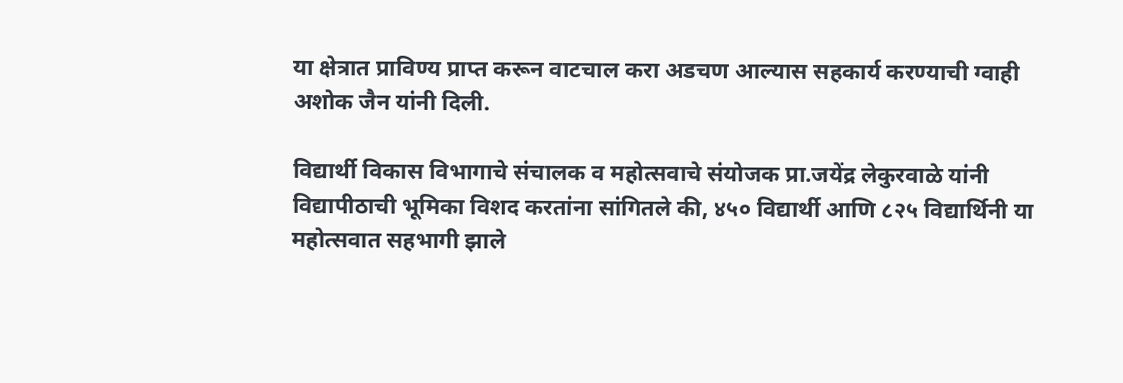या क्षेत्रात प्राविण्य प्राप्त करून वाटचाल करा अडचण आल्यास सहकार्य करण्याची ग्वाही अशोक जैन यांनी दिली.

विद्यार्थी विकास विभागाचे संचालक व महोत्सवाचे संयोजक प्रा.जयेंद्र लेकुरवाळे यांनी विद्यापीठाची भूमिका विशद करतांना सांगितले की, ४५० विद्यार्थी आणि ८२५ विद्यार्थिनी या महोत्सवात सहभागी झाले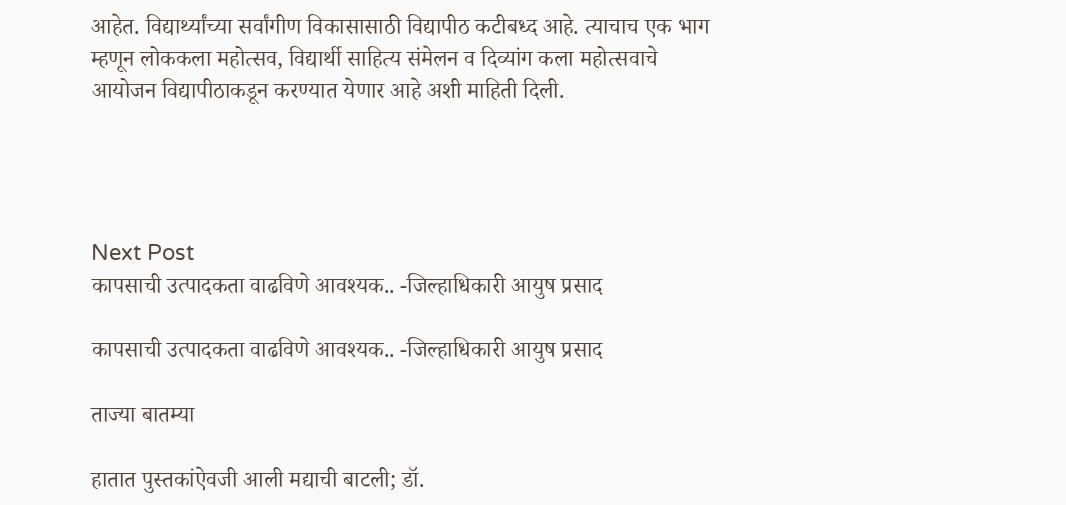आहेत. विद्यार्थ्यांच्या सर्वांगीण विकासासाठी विद्यापीठ कटीबध्द आहे. त्याचाच एक भाग म्हणून लोककला महोत्सव, विद्यार्थी साहित्य संमेलन व दिव्यांग कला महोत्सवाचे आयोजन विद्यापीठाकडून करण्यात येणार आहे अशी माहिती दिली.




Next Post
कापसाची उत्पादकता वाढविणे आवश्यक.. -जिल्हाधिकारी आयुष प्रसाद

कापसाची उत्पादकता वाढविणे आवश्यक.. -जिल्हाधिकारी आयुष प्रसाद

ताज्या बातम्या

हातात पुस्तकांऐवजी आली मद्याची बाटली; डॉ.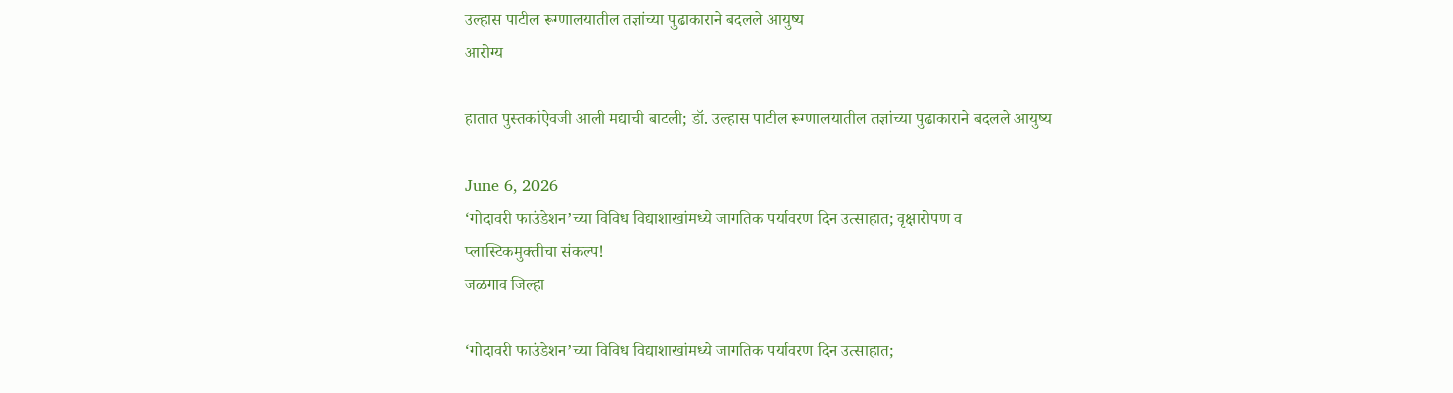उल्हास पाटील रूग्णालयातील तज्ञांच्या पुढाकाराने बदलले आयुष्य
आरोग्य

हातात पुस्तकांऐवजी आली मद्याची बाटली; डॉ. उल्हास पाटील रूग्णालयातील तज्ञांच्या पुढाकाराने बदलले आयुष्य

June 6, 2026
‘गोदावरी फाउंडेशन’च्या विविध विद्याशाखांमध्ये जागतिक पर्यावरण दिन उत्साहात; वृक्षारोपण व प्लास्टिकमुक्तीचा संकल्प!
जळगाव जिल्हा

‘गोदावरी फाउंडेशन’च्या विविध विद्याशाखांमध्ये जागतिक पर्यावरण दिन उत्साहात;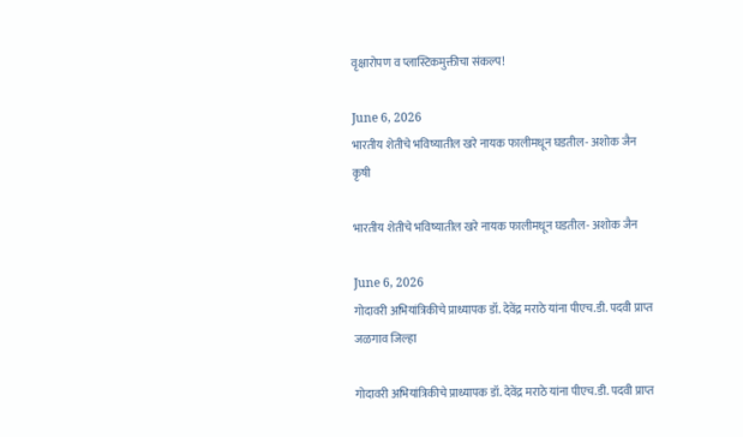वृक्षारोपण व प्लास्टिकमुक्तीचा संकल्प!

June 6, 2026
भारतीय शेतीचे भविष्यातील खरे नायक फालीमधून घडतील- अशोक जैन
कृषी

भारतीय शेतीचे भविष्यातील खरे नायक फालीमधून घडतील- अशोक जैन

June 6, 2026
गोदावरी अभियांत्रिकीचे प्राध्यापक डॉ. देवेंद्र मराठे यांना पीएच.डी. पदवी प्राप्त
जळगाव जिल्हा

गोदावरी अभियांत्रिकीचे प्राध्यापक डॉ. देवेंद्र मराठे यांना पीएच.डी. पदवी प्राप्त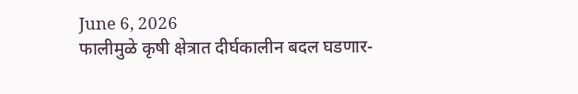June 6, 2026
फालीमुळे कृषी क्षेत्रात दीर्घकालीन बदल घडणार-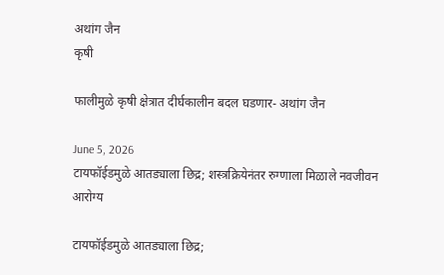अथांग जैन
कृषी

फालीमुळे कृषी क्षेत्रात दीर्घकालीन बदल घडणार- अथांग जैन

June 5, 2026
टायफॉईडमुळे आतड्याला छिद्र; शस्त्रक्रियेनंतर रुग्णाला मिळाले नवजीवन
आरोग्य

टायफॉईडमुळे आतड्याला छिद्र;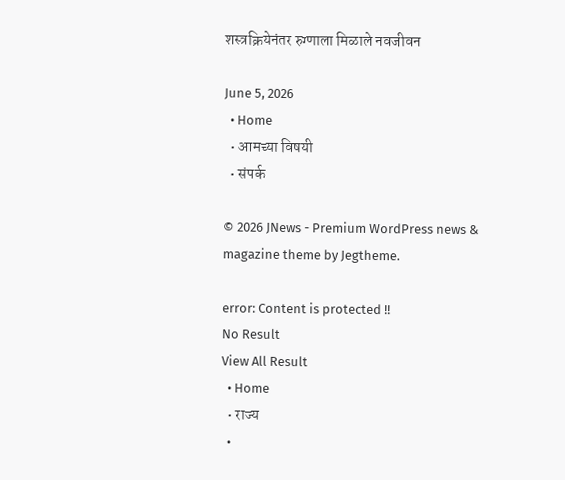शस्त्रक्रियेनंतर रुग्णाला मिळाले नवजीवन

June 5, 2026
  • Home
  • आमच्या विषयी
  • संपर्क

© 2026 JNews - Premium WordPress news & magazine theme by Jegtheme.

error: Content is protected !!
No Result
View All Result
  • Home
  • राज्य
  •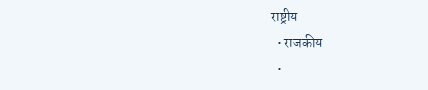राष्ट्रीय
  • राजकीय
  •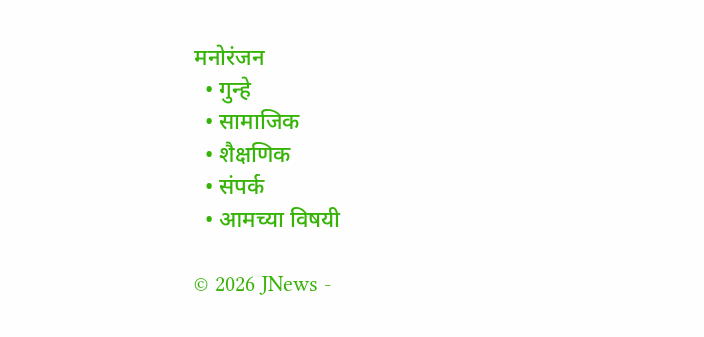मनोरंजन
  • गुन्हे
  • सामाजिक
  • शैक्षणिक
  • संपर्क
  • आमच्या विषयी

© 2026 JNews -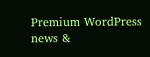Premium WordPress news &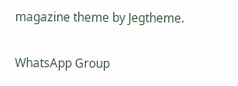magazine theme by Jegtheme.

WhatsApp Group